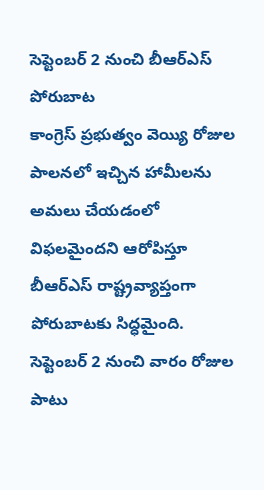సెప్టెంబర్ 2 నుంచి బీఆర్ఎస్ పోరుబాట
కాంగ్రెస్ ప్రభుత్వం వెయ్యి రోజుల పాలనలో ఇచ్చిన హామీలను అమలు చేయడంలో విఫలమైందని ఆరోపిస్తూ బీఆర్ఎస్ రాష్ట్రవ్యాప్తంగా పోరుబాటకు సిద్ధమైంది. సెప్టెంబర్ 2 నుంచి వారం రోజుల పాటు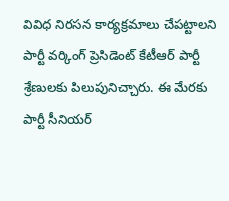వివిధ నిరసన కార్యక్రమాలు చేపట్టాలని పార్టీ వర్కింగ్ ప్రెసిడెంట్ కేటీఆర్ పార్టీ శ్రేణులకు పిలుపునిచ్చారు. ఈ మేరకు పార్టీ సీనియర్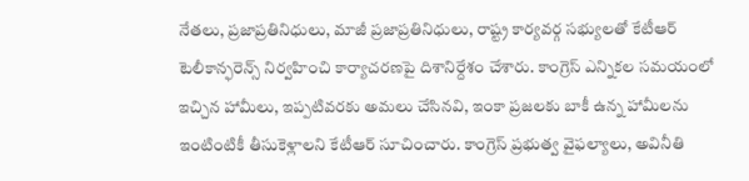నేతలు, ప్రజాప్రతినిధులు, మాజీ ప్రజాప్రతినిధులు, రాష్ట్ర కార్యవర్గ సభ్యులతో కేటీఆర్ టెలీకాన్ఫరెన్స్ నిర్వహించి కార్యాచరణపై దిశానిర్దేశం చేశారు. కాంగ్రెస్ ఎన్నికల సమయంలో ఇచ్చిన హామీలు, ఇప్పటివరకు అమలు చేసినవి, ఇంకా ప్రజలకు బాకీ ఉన్న హామీలను ఇంటింటికీ తీసుకెళ్లాలని కేటీఆర్ సూచించారు. కాంగ్రెస్ ప్రభుత్వ వైఫల్యాలు, అవినీతి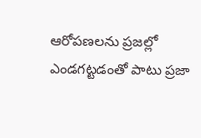ఆరోపణలను ప్రజల్లో ఎండగట్టడంతో పాటు ప్రజా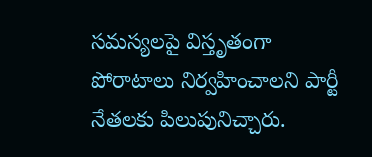సమస్యలపై విస్తృతంగా పోరాటాలు నిర్వహించాలని పార్టీ నేతలకు పిలుపునిచ్చారు.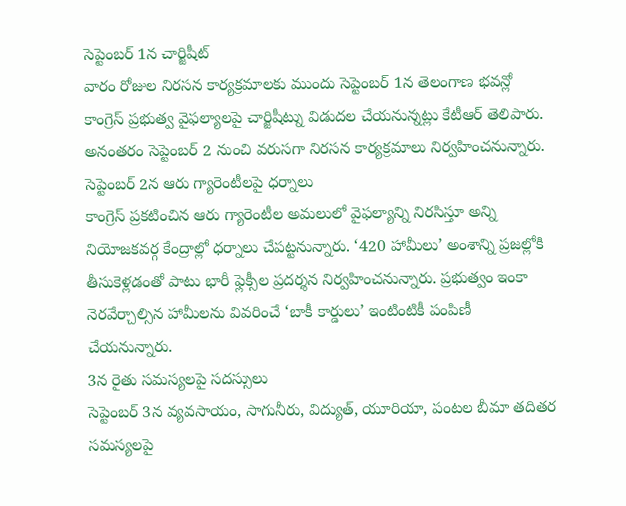సెప్టెంబర్ 1న చార్జిషీట్
వారం రోజుల నిరసన కార్యక్రమాలకు ముందు సెప్టెంబర్ 1న తెలంగాణ భవన్లో కాంగ్రెస్ ప్రభుత్వ వైఫల్యాలపై చార్జిషీట్ను విడుదల చేయనున్నట్లు కేటీఆర్ తెలిపారు. అనంతరం సెప్టెంబర్ 2 నుంచి వరుసగా నిరసన కార్యక్రమాలు నిర్వహించనున్నారు.
సెప్టెంబర్ 2న ఆరు గ్యారెంటీలపై ధర్నాలు
కాంగ్రెస్ ప్రకటించిన ఆరు గ్యారెంటీల అమలులో వైఫల్యాన్ని నిరసిస్తూ అన్ని నియోజకవర్గ కేంద్రాల్లో ధర్నాలు చేపట్టనున్నారు. ‘420 హామీలు’ అంశాన్ని ప్రజల్లోకి తీసుకెళ్లడంతో పాటు భారీ ఫ్లెక్సీల ప్రదర్శన నిర్వహించనున్నారు. ప్రభుత్వం ఇంకా నెరవేర్చాల్సిన హామీలను వివరించే ‘బాకీ కార్డులు’ ఇంటింటికీ పంపిణీ చేయనున్నారు.
3న రైతు సమస్యలపై సదస్సులు
సెప్టెంబర్ 3న వ్యవసాయం, సాగునీరు, విద్యుత్, యూరియా, పంటల బీమా తదితర సమస్యలపై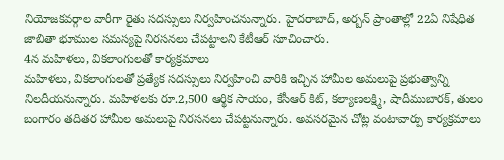నియోజకవర్గాల వారీగా రైతు సదస్సులు నిర్వహించనున్నారు. హైదరాబాద్, అర్బన్ ప్రాంతాల్లో 22ఏ నిషేధిత జాబితా భూముల సమస్యపై నిరసనలు చేపట్టాలని కేటీఆర్ సూచించారు.
4న మహిళలు, వికలాంగులతో కార్యక్రమాలు
మహిళలు, వికలాంగులతో ప్రత్యేక సదస్సులు నిర్వహించి వారికి ఇచ్చిన హామీల అమలుపై ప్రభుత్వాన్ని నిలదీయనున్నారు. మహిళలకు రూ.2,500 ఆర్థిక సాయం, కేసీఆర్ కిట్, కల్యాణలక్ష్మి, షాదీముబారక్, తులం బంగారం తదితర హామీల అమలుపై నిరసనలు చేపట్టనున్నారు. అవసరమైన చోట్ల వంటావార్పు కార్యక్రమాలు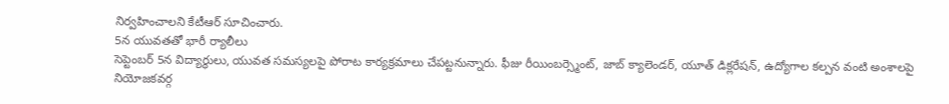నిర్వహించాలని కేటీఆర్ సూచించారు.
5న యువతతో భారీ ర్యాలీలు
సెప్టెంబర్ 5న విద్యార్థులు, యువత సమస్యలపై పోరాట కార్యక్రమాలు చేపట్టనున్నారు. ఫీజు రీయింబర్స్మెంట్, జాబ్ క్యాలెండర్, యూత్ డిక్లరేషన్, ఉద్యోగాల కల్పన వంటి అంశాలపై నియోజకవర్గ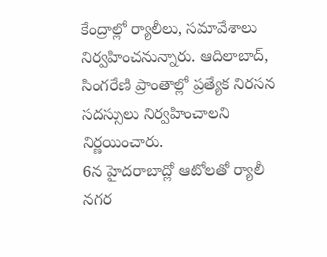కేంద్రాల్లో ర్యాలీలు, సమావేశాలు నిర్వహించనున్నారు. ఆదిలాబాద్, సింగరేణి ప్రాంతాల్లో ప్రత్యేక నిరసన సదస్సులు నిర్వహించాలని నిర్ణయించారు.
6న హైదరాబాద్లో ఆటోలతో ర్యాలీ
నగర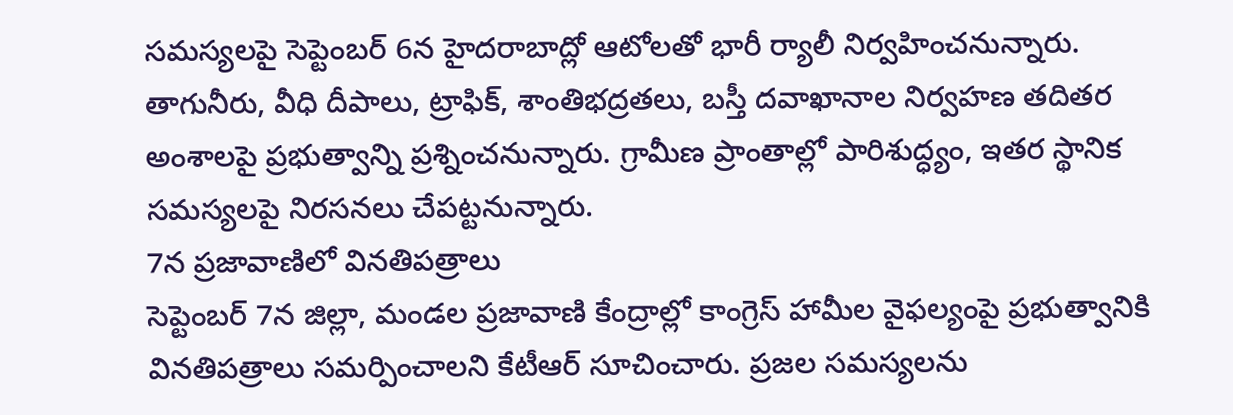సమస్యలపై సెప్టెంబర్ 6న హైదరాబాద్లో ఆటోలతో భారీ ర్యాలీ నిర్వహించనున్నారు. తాగునీరు, వీధి దీపాలు, ట్రాఫిక్, శాంతిభద్రతలు, బస్తీ దవాఖానాల నిర్వహణ తదితర అంశాలపై ప్రభుత్వాన్ని ప్రశ్నించనున్నారు. గ్రామీణ ప్రాంతాల్లో పారిశుద్ధ్యం, ఇతర స్థానిక సమస్యలపై నిరసనలు చేపట్టనున్నారు.
7న ప్రజావాణిలో వినతిపత్రాలు
సెప్టెంబర్ 7న జిల్లా, మండల ప్రజావాణి కేంద్రాల్లో కాంగ్రెస్ హామీల వైఫల్యంపై ప్రభుత్వానికి వినతిపత్రాలు సమర్పించాలని కేటీఆర్ సూచించారు. ప్రజల సమస్యలను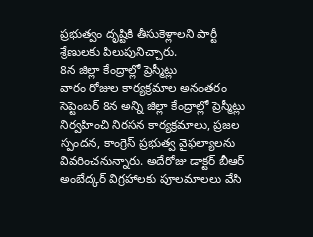ప్రభుత్వం దృష్టికి తీసుకెళ్లాలని పార్టీ శ్రేణులకు పిలుపునిచ్చారు.
8న జిల్లా కేంద్రాల్లో ప్రెస్మీట్లు
వారం రోజుల కార్యక్రమాల అనంతరం సెప్టెంబర్ 8న అన్ని జిల్లా కేంద్రాల్లో ప్రెస్మీట్లు నిర్వహించి నిరసన కార్యక్రమాలు, ప్రజల స్పందన, కాంగ్రెస్ ప్రభుత్వ వైఫల్యాలను వివరించనున్నారు. అదేరోజు డాక్టర్ బీఆర్ అంబేద్కర్ విగ్రహాలకు పూలమాలలు వేసి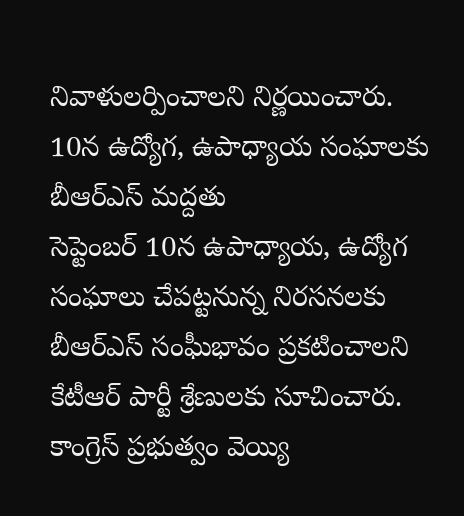నివాళులర్పించాలని నిర్ణయించారు.
10న ఉద్యోగ, ఉపాధ్యాయ సంఘాలకు బీఆర్ఎస్ మద్దతు
సెప్టెంబర్ 10న ఉపాధ్యాయ, ఉద్యోగ సంఘాలు చేపట్టనున్న నిరసనలకు బీఆర్ఎస్ సంఘీభావం ప్రకటించాలని కేటీఆర్ పార్టీ శ్రేణులకు సూచించారు.
కాంగ్రెస్ ప్రభుత్వం వెయ్యి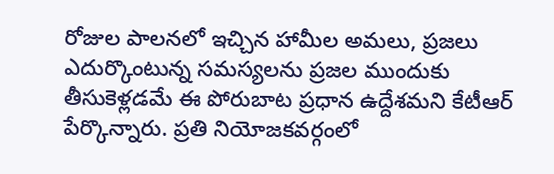రోజుల పాలనలో ఇచ్చిన హామీల అమలు, ప్రజలు ఎదుర్కొంటున్న సమస్యలను ప్రజల ముందుకు తీసుకెళ్లడమే ఈ పోరుబాట ప్రధాన ఉద్దేశమని కేటీఆర్ పేర్కొన్నారు. ప్రతి నియోజకవర్గంలో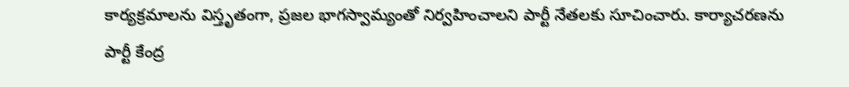కార్యక్రమాలను విస్తృతంగా, ప్రజల భాగస్వామ్యంతో నిర్వహించాలని పార్టీ నేతలకు సూచించారు. కార్యాచరణను పార్టీ కేంద్ర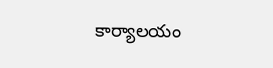కార్యాలయం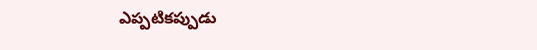ఎప్పటికప్పుడు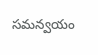సమన్వయం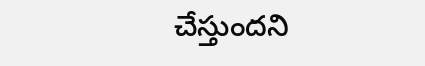చేస్తుందని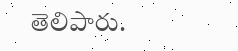తెలిపారు.